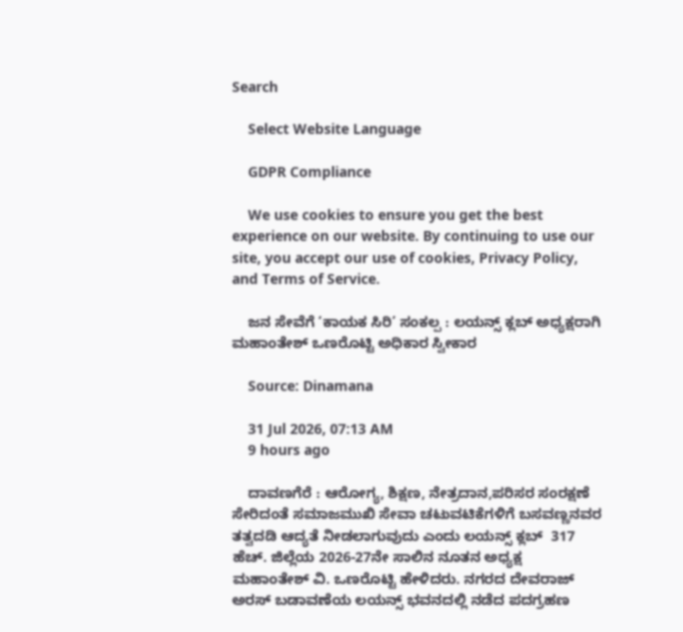Search

    Select Website Language

    GDPR Compliance

    We use cookies to ensure you get the best experience on our website. By continuing to use our site, you accept our use of cookies, Privacy Policy, and Terms of Service.

    ಜನ ಸೇವೆಗೆ ‘ಕಾಯಕ ಸಿರಿ’ ಸಂಕಲ್ಪ : ಲಯನ್ಸ್ ಕ್ಲಬ್ ಅಧ್ಯಕ್ಷರಾಗಿ ಮಹಾಂತೇಶ್ ಒಣರೊಟ್ಟಿ ಅಧಿಕಾರ ಸ್ವೀಕಾರ

    Source: Dinamana

    31 Jul 2026, 07:13 AM
    9 hours ago

    ದಾವಣಗೆರೆ : ಆರೋಗ್ಯ, ಶಿಕ್ಷಣ, ನೇತ್ರದಾನ,ಪರಿಸರ ಸಂರಕ್ಷಣೆ ಸೇರಿದಂತೆ ಸಮಾಜಮುಖಿ ಸೇವಾ ಚಟುವಟಿಕೆಗಳಿಗೆ ಬಸವಣ್ಣನವರ ತತ್ವದಡಿ ಆದ್ಯತೆ ನೀಡಲಾಗುವುದು ಎಂದು ಲಯನ್ಸ್ ಕ್ಲಬ್  317 ಹೆಚ್. ಜಿಲ್ಲೆಯ 2026-27ನೇ ಸಾಲಿನ ನೂತನ ಅಧ್ಯಕ್ಷ ಮಹಾಂತೇಶ್ ವಿ. ಒಣರೊಟ್ಟಿ ಹೇಳಿದರು. ನಗರದ ದೇವರಾಜ್ ಅರಸ್ ಬಡಾವಣೆಯ ಲಯನ್ಸ್ ಭವನದಲ್ಲಿ ನಡೆದ ಪದಗ್ರಹಣ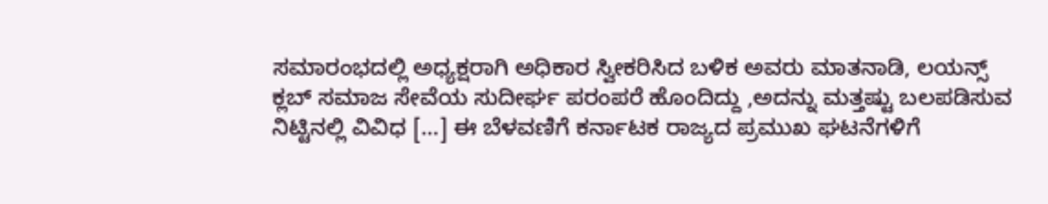ಸಮಾರಂಭದಲ್ಲಿ ಅಧ್ಯಕ್ಷರಾಗಿ ಅಧಿಕಾರ ಸ್ವೀಕರಿಸಿದ ಬಳಿಕ ಅವರು ಮಾತನಾಡಿ, ಲಯನ್ಸ್ ಕ್ಲಬ್ ಸಮಾಜ ಸೇವೆಯ ಸುದೀರ್ಘ ಪರಂಪರೆ ಹೊಂದಿದ್ದು ,ಅದನ್ನು ಮತ್ತಷ್ಟು ಬಲಪಡಿಸುವ ನಿಟ್ಟಿನಲ್ಲಿ ವಿವಿಧ […] ಈ ಬೆಳವಣಿಗೆ ಕರ್ನಾಟಕ ರಾಜ್ಯದ ಪ್ರಮುಖ ಘಟನೆಗಳಿಗೆ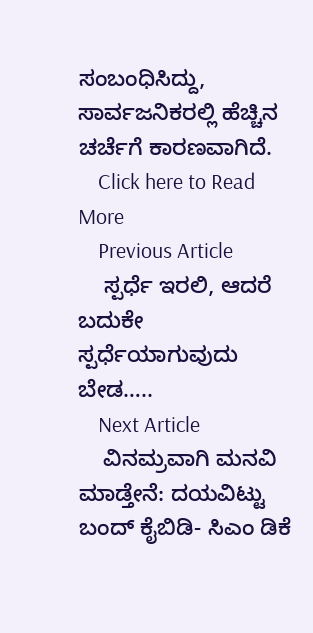ಸಂಬಂಧಿಸಿದ್ದು, ಸಾರ್ವಜನಿಕರಲ್ಲಿ ಹೆಚ್ಚಿನ ಚರ್ಚೆಗೆ ಕಾರಣವಾಗಿದೆ.
    Click here to Read More
    Previous Article
    ಸ್ಪರ್ಧೆ ಇರಲಿ, ಆದರೆ ಬದುಕೇ ಸ್ಪರ್ಧೆಯಾಗುವುದು ಬೇಡ…..
    Next Article
    ವಿನಮ್ರವಾಗಿ ಮನವಿ ಮಾಡ್ತೇನೆ: ದಯವಿಟ್ಟು ಬಂದ್ ಕೈಬಿಡಿ- ಸಿಎಂ ಡಿಕೆ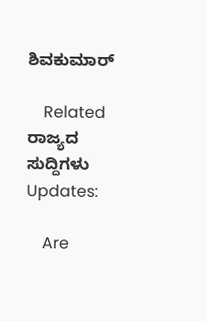ಶಿವಕುಮಾರ್

    Related ರಾಜ್ಯದ ಸುದ್ದಿಗಳು Updates:

    Are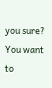you sure? You want to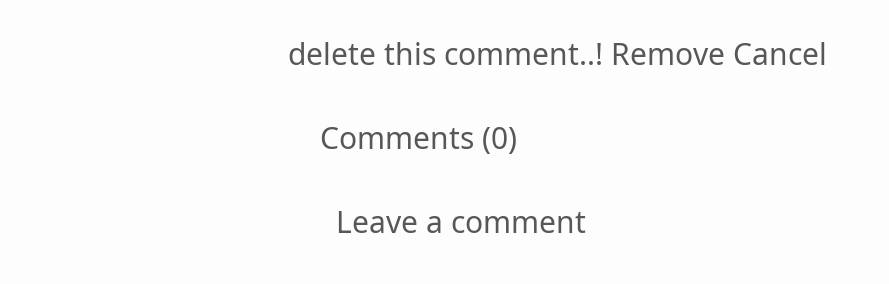delete this comment..! Remove Cancel

    Comments (0)

      Leave a comment